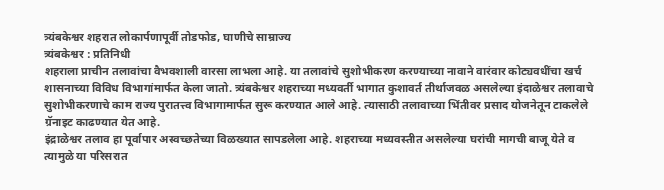त्र्यंबकेश्वर शहरात लोकार्पणापूर्वी तोडफोड, घाणीचे साम्राज्य
त्र्यंबकेश्वर : प्रतिनिधी
शहराला प्राचीन तलावांचा वैभवशाली वारसा लाभला आहे. या तलावांचे सुशोभीकरण करण्याच्या नावाने वारंवार कोट्यवधींचा खर्च शासनाच्या विविध विभागांमार्फत केला जातो. त्र्यंबकेश्वर शहराच्या मध्यवर्ती भागात कुशावर्त तीर्थाजवळ असलेल्या इंदाळेश्वर तलावाचे सुशोभीकरणाचे काम राज्य पुरातत्त्व विभागामार्फत सुरू करण्यात आले आहे. त्यासाठी तलावाच्या भिंतीवर प्रसाद योजनेतून टाकलेले ग्रॅनाइट काढण्यात येत आहे.
इंद्राळेश्वर तलाव हा पूर्वापार अस्वच्छतेच्या विळख्यात सापडलेला आहे. शहराच्या मध्यवस्तीत असलेल्या घरांची मागची बाजू येते व त्यामुळे या परिसरात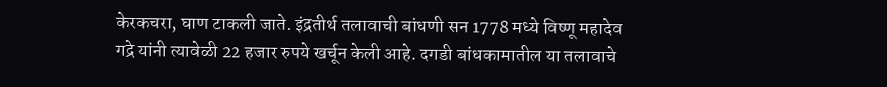केरकचरा, घाण टाकली जाते. इंद्रतीर्थ तलावाची बांधणी सन 1778 मध्ये विष्णू महादेव गद्रे यांनी त्यावेळी 22 हजार रुपये खर्चून केली आहे. दगडी बांधकामातील या तलावाचे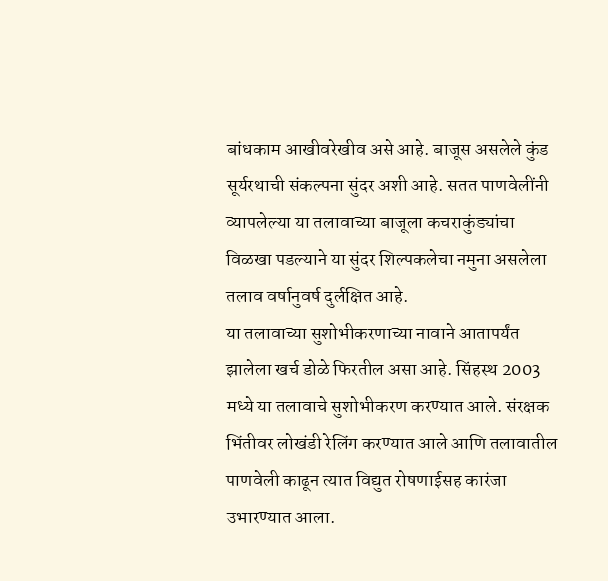बांधकाम आखीवरेखीव असे आहे. बाजूस असलेले कुंड सूर्यरथाची संकल्पना सुंदर अशी आहे. सतत पाणवेलींनी व्यापलेल्या या तलावाच्या बाजूला कचराकुंड्यांचा विळखा पडल्याने या सुंदर शिल्पकलेचा नमुना असलेला तलाव वर्षानुवर्ष दुर्लक्षित आहे.
या तलावाच्या सुशोभीकरणाच्या नावाने आतापर्यंत झालेला खर्च डोळे फिरतील असा आहे. सिंहस्थ 2003 मध्ये या तलावाचे सुशोभीकरण करण्यात आले. संरक्षक भिंतीवर लोखंडी रेलिंग करण्यात आले आणि तलावातील पाणवेली काढून त्यात विद्युत रोषणाईसह कारंजा उभारण्यात आला.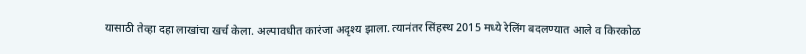यासाठी तेव्हा दहा लाखांचा खर्च केला. अल्पावधीत कारंजा अदृश्य झाला. त्यानंतर सिंहस्थ 2015 मध्ये रेलिंग बदलण्यात आले व किरकोळ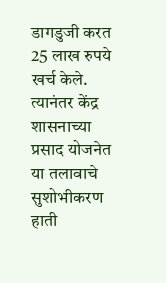डागडुजी करत 25 लाख रुपये खर्च केले. त्यानंतर केंद्र शासनाच्या प्रसाद योजनेत या तलावाचे सुशोभीकरण हाती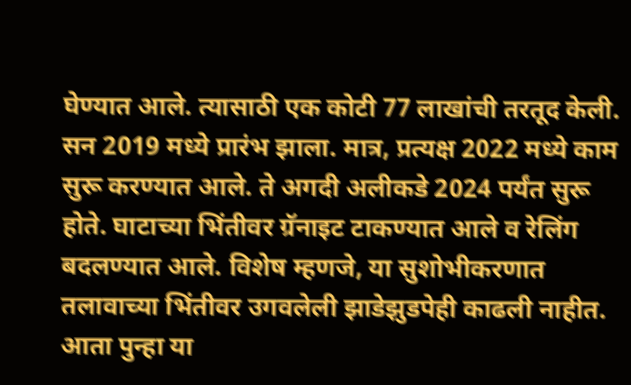घेण्यात आले. त्यासाठी एक कोटी 77 लाखांची तरतूद केली. सन 2019 मध्ये प्रारंभ झाला. मात्र, प्रत्यक्ष 2022 मध्ये काम सुरू करण्यात आले. ते अगदी अलीकडे 2024 पर्यंत सुरू होते. घाटाच्या भिंतीवर ग्रॅनाइट टाकण्यात आले व रेलिंग बदलण्यात आले. विशेष म्हणजे, या सुशोभीकरणात तलावाच्या भिंतीवर उगवलेली झाडेझुडपेही काढली नाहीत. आता पुन्हा या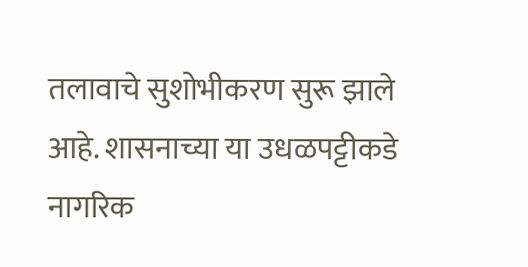तलावाचे सुशोभीकरण सुरू झाले आहे. शासनाच्या या उधळपट्टीकडे नागरिक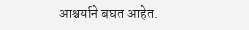आश्चर्याने बघत आहेत.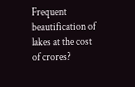Frequent beautification of lakes at the cost of crores?